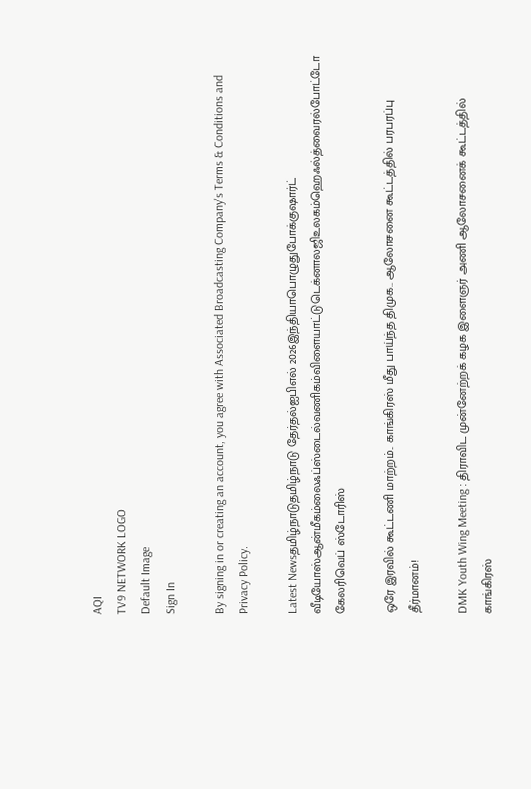AQI
TV9 NETWORK LOGO
Default Image
Sign In

By signing in or creating an account, you agree with Associated Broadcasting Company's Terms & Conditions and Privacy Policy.

Latest Newsதமிழ்நாடுதமிழ்நாடு தேர்தல்ஐபிஎல் 2026இந்தியாபொழுதுபோக்குஷார்ட் வீடியோஸ்ஆன்மீகம்லைஃப்ஸ்டைல்வணிகம்விளையாட்டுடெக்னாலஜிஉலகம்ஹெஃல்த்வைரல்போட்டோ கேலரிவெப் ஸ்டோரிஸ்

ஒரே இரவில் கூட்டணி மாற்றம்.. காங்கிரஸ் மீது பாய்ந்த திமுக.. ஆலோசனை கூட்டத்தில் பரபரப்பு தீர்மானம்!

DMK Youth Wing Meeting : திராவிட முன்னேற்றக் கழக இளைஞர் அணி ஆலோசனைக் கூட்டத்தில் காங்கிரஸ்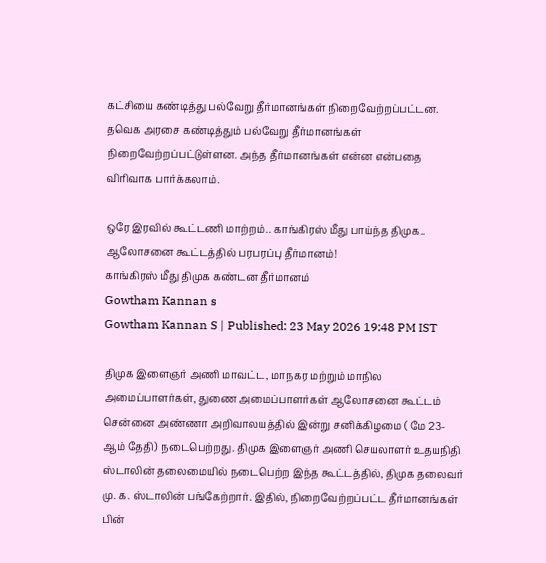கட்சியை கண்டித்து பல்வேறு தீர்மானங்கள் நிறைவேற்றப்பட்டன. தவெக அரசை கண்டித்தும் பல்வேறு தீர்மானங்கள் நிறைவேற்றப்பட்டுள்ளன. அந்த தீர்மானங்கள் என்ன என்பதை விரிவாக பார்க்கலாம்.

ஒரே இரவில் கூட்டணி மாற்றம்.. காங்கிரஸ் மீது பாய்ந்த திமுக.. ஆலோசனை கூட்டத்தில் பரபரப்பு தீர்மானம்!
காங்கிரஸ் மீது திமுக கண்டன தீர்மானம்
Gowtham Kannan s
Gowtham Kannan S | Published: 23 May 2026 19:48 PM IST

திமுக இளைஞர் அணி மாவட்ட, மாநகர மற்றும் மாநில அமைப்பாளர்கள், துணை அமைப்பாளர்கள் ஆலோசனை கூட்டம் சென்னை அண்ணா அறிவாலயத்தில் இன்று சனிக்கிழமை ( மே 23- ஆம் தேதி) நடைபெற்றது. திமுக இளைஞர் அணி செயலாளர் உதயநிதி ஸ்டாலின் தலைமையில் நடைபெற்ற இந்த கூட்டத்தில், திமுக தலைவர் மு. க. ஸ்டாலின் பங்கேற்றார். இதில், நிறைவேற்றப்பட்ட தீர்மானங்கள் பின்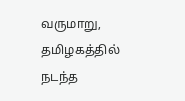வருமாறு, தமிழகத்தில் நடந்த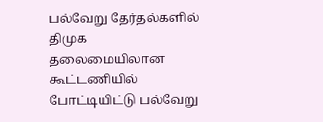பல்வேறு தேர்தல்களில் திமுக தலைமையிலான கூட்டணியில் போட்டியிட்டு பல்வேறு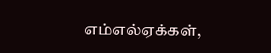எம்எல்ஏக்கள்,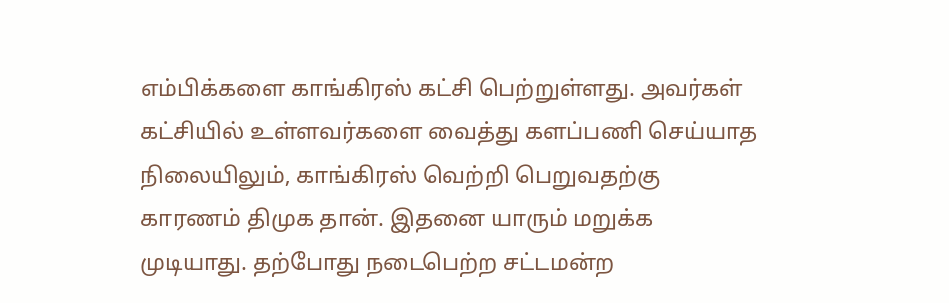எம்பிக்களை காங்கிரஸ் கட்சி பெற்றுள்ளது. அவர்கள் கட்சியில் உள்ளவர்களை வைத்து களப்பணி செய்யாத நிலையிலும், காங்கிரஸ் வெற்றி பெறுவதற்கு காரணம் திமுக தான். இதனை யாரும் மறுக்க முடியாது. தற்போது நடைபெற்ற சட்டமன்ற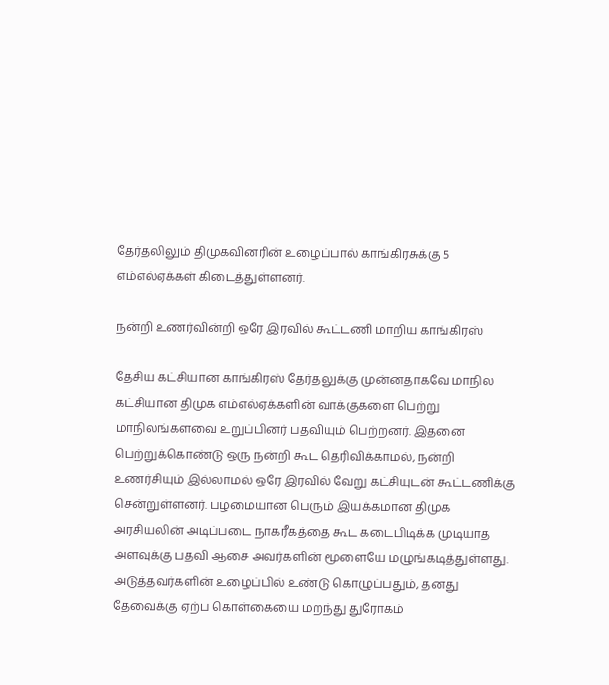தேர்தலிலும் திமுகவினரின் உழைப்பால் காங்கிரசுக்கு 5 எம்எல்ஏக்கள் கிடைத்துள்ளனர்.

நன்றி உணர்வின்றி ஒரே இரவில் கூட்டணி மாறிய காங்கிரஸ்

தேசிய கட்சியான காங்கிரஸ் தேர்தலுக்கு முன்னதாகவே மாநில கட்சியான திமுக எம்எல்ஏக்களின் வாக்குகளை பெற்று மாநிலங்களவை உறுப்பினர் பதவியும் பெற்றனர். இதனை பெற்றுக்கொண்டு ஒரு நன்றி கூட தெரிவிக்காமல், நன்றி உணர்சியும் இல்லாமல் ஒரே இரவில் வேறு கட்சியுடன் கூட்டணிக்கு சென்றுள்ளனர். பழமையான பெரும் இயக்கமான திமுக அரசியலின் அடிப்படை நாகரீகத்தை கூட கடைபிடிக்க முடியாத அளவுக்கு பதவி ஆசை அவர்களின் மூளையே மழுங்கடித்துள்ளது. அடுத்தவர்களின் உழைப்பில் உண்டு கொழுப்பதும், தனது தேவைக்கு ஏற்ப கொள்கையை மறந்து துரோகம்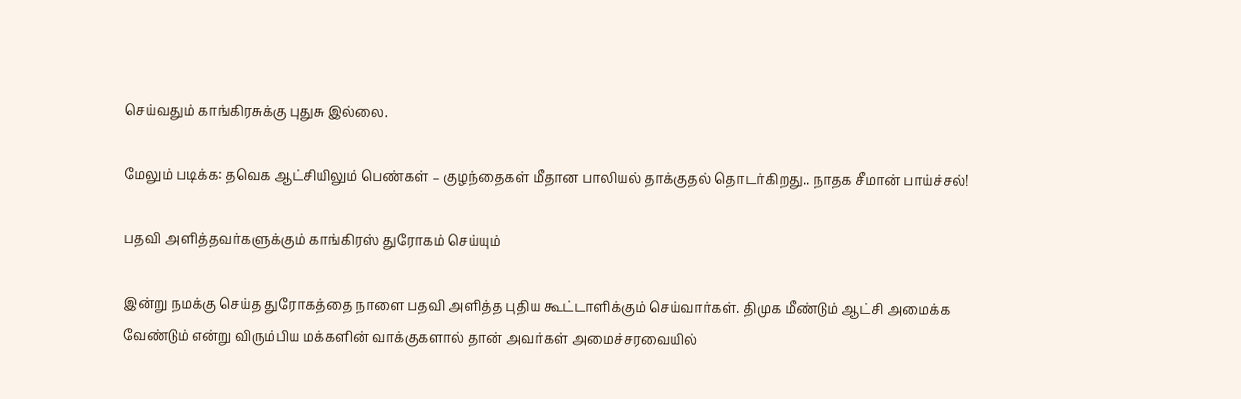செய்வதும் காங்கிரசுக்கு புதுசு இல்லை.

மேலும் படிக்க: தவெக ஆட்சியிலும் பெண்கள் – குழந்தைகள் மீதான பாலியல் தாக்குதல் தொடர்கிறது.. நாதக சீமான் பாய்ச்சல்!

பதவி அளித்தவர்களுக்கும் காங்கிரஸ் துரோகம் செய்யும்

இன்று நமக்கு செய்த துரோகத்தை நாளை பதவி அளித்த புதிய கூட்டாளிக்கும் செய்வார்கள். திமுக மீண்டும் ஆட்சி அமைக்க வேண்டும் என்று விரும்பிய மக்களின் வாக்குகளால் தான் அவர்கள் அமைச்சரவையில்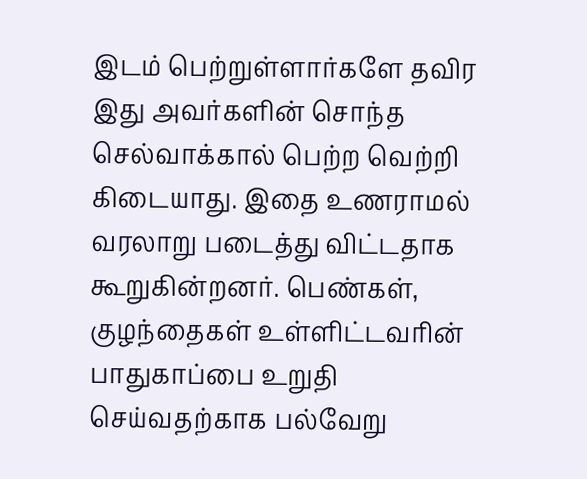இடம் பெற்றுள்ளார்களே தவிர இது அவர்களின் சொந்த செல்வாக்கால் பெற்ற வெற்றி கிடையாது. இதை உணராமல் வரலாறு படைத்து விட்டதாக கூறுகின்றனர். பெண்கள், குழந்தைகள் உள்ளிட்டவரின் பாதுகாப்பை உறுதி செய்வதற்காக பல்வேறு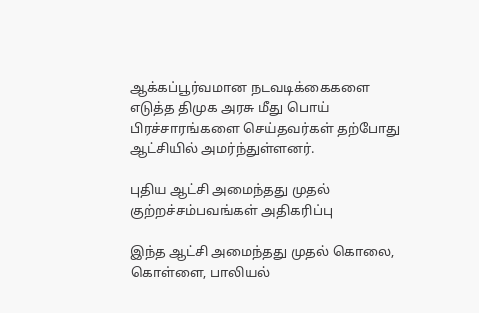ஆக்கப்பூர்வமான நடவடிக்கைகளை எடுத்த திமுக அரசு மீது பொய் பிரச்சாரங்களை செய்தவர்கள் தற்போது ஆட்சியில் அமர்ந்துள்ளனர்.

புதிய ஆட்சி அமைந்தது முதல் குற்றச்சம்பவங்கள் அதிகரிப்பு

இந்த ஆட்சி அமைந்தது முதல் கொலை, கொள்ளை, பாலியல்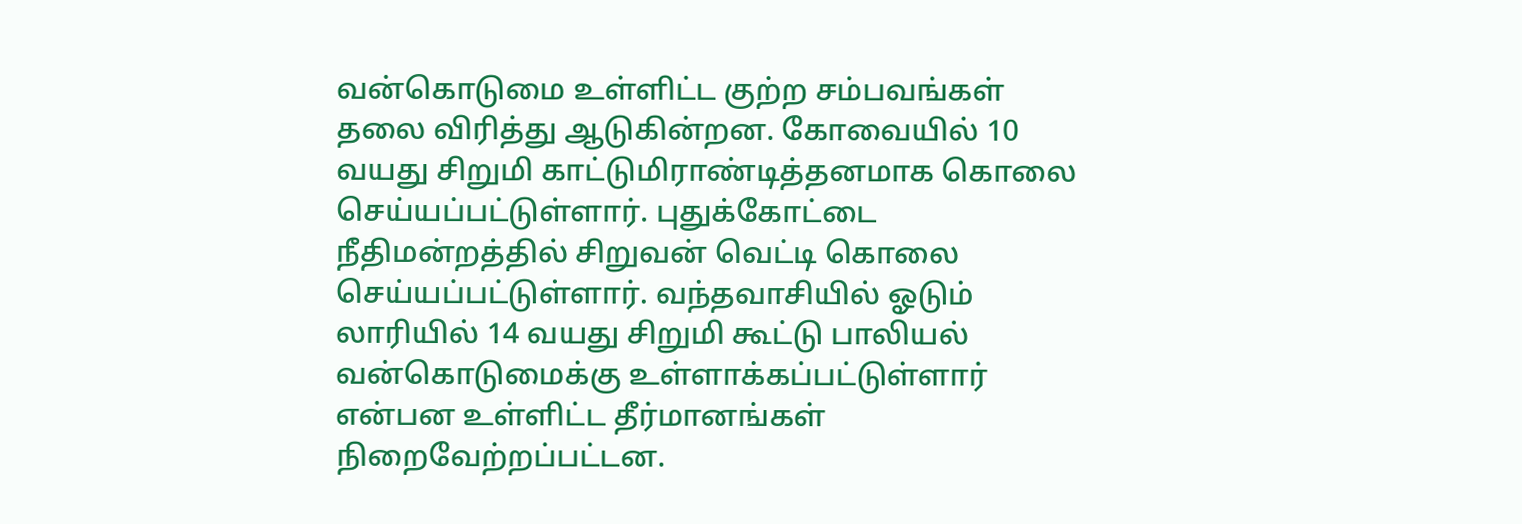வன்கொடுமை உள்ளிட்ட குற்ற சம்பவங்கள் தலை விரித்து ஆடுகின்றன. கோவையில் 10 வயது சிறுமி காட்டுமிராண்டித்தனமாக கொலை செய்யப்பட்டுள்ளார். புதுக்கோட்டை நீதிமன்றத்தில் சிறுவன் வெட்டி கொலை செய்யப்பட்டுள்ளார். வந்தவாசியில் ஓடும் லாரியில் 14 வயது சிறுமி கூட்டு பாலியல் வன்கொடுமைக்கு உள்ளாக்கப்பட்டுள்ளார் என்பன உள்ளிட்ட தீர்மானங்கள் நிறைவேற்றப்பட்டன.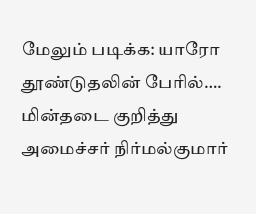மேலும் படிக்க: யாரோ தூண்டுதலின் பேரில்…. மின்தடை குறித்து அமைச்சர் நிர்மல்குமார்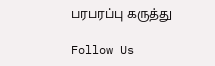பரபரப்பு கருத்து

Follow Us